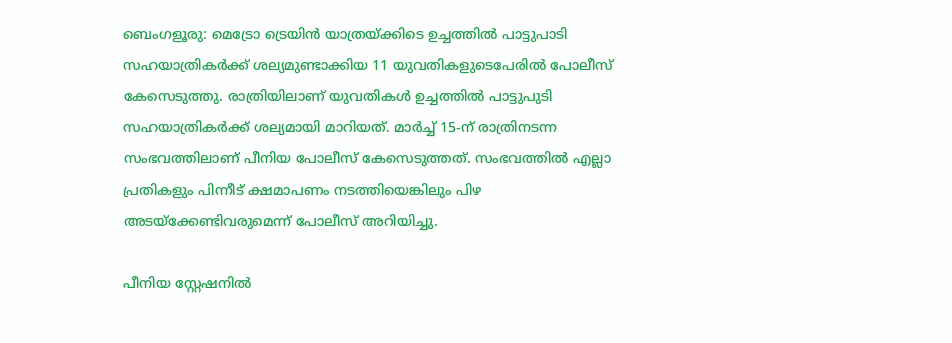ബെംഗളൂരു: മെട്രോ ട്രെയിന്‍ യാത്രയ്ക്കിടെ ഉച്ചത്തില്‍ പാട്ടുപാടി സഹയാത്രികര്‍ക്ക് ശല്യമുണ്ടാക്കിയ 11 യുവതികളുടെപേരില്‍ പോലീസ് കേസെടുത്തു. രാത്രിയിലാണ് യുവതികള്‍ ഉച്ചത്തില്‍ പാട്ടുപുടി സഹയാത്രികര്‍ക്ക് ശല്യമായി മാറിയത്. മാര്‍ച്ച് 15-ന് രാത്രിനടന്ന സംഭവത്തിലാണ് പീനിയ പോലീസ് കേസെടുത്തത്. സംഭവത്തില്‍ എല്ലാ പ്രതികളും പിന്നീട് ക്ഷമാപണം നടത്തിയെങ്കിലും പിഴ അടയ്ക്കേണ്ടിവരുമെന്ന് പോലീസ് അറിയിച്ചു.

പീനിയ സ്റ്റേഷനില്‍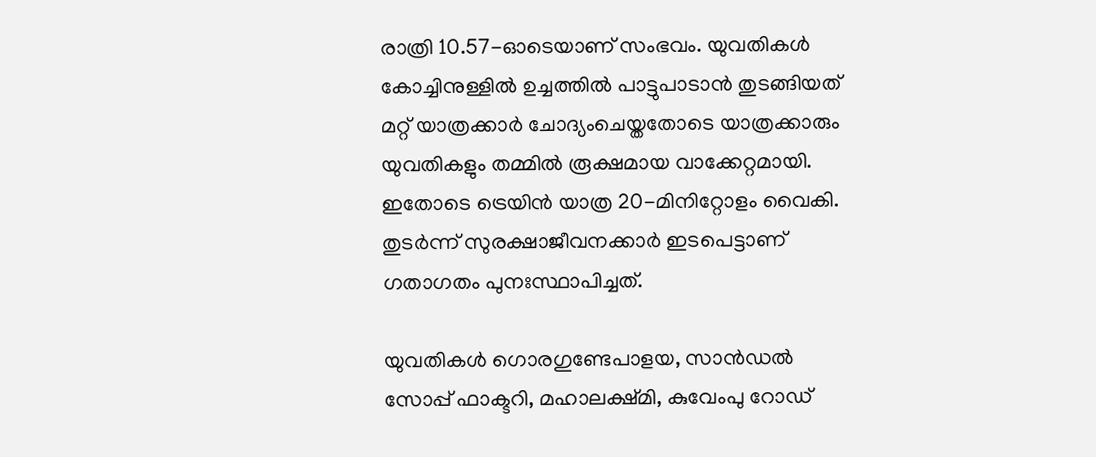രാത്രി 10.57-ഓടെയാണ് സംഭവം. യുവതികള്‍ കോച്ചിനുള്ളില്‍ ഉച്ചത്തില്‍ പാട്ടുപാടാന്‍ തുടങ്ങിയത് മറ്റ് യാത്രക്കാര്‍ ചോദ്യംചെയ്തതോടെ യാത്രക്കാരും യുവതികളും തമ്മില്‍ രൂക്ഷമായ വാക്കേറ്റമായി. ഇതോടെ ട്രെയിന്‍ യാത്ര 20-മിനിറ്റോളം വൈകി. തുടര്‍ന്ന് സുരക്ഷാജീവനക്കാര്‍ ഇടപെട്ടാണ് ഗതാഗതം പുനഃസ്ഥാപിച്ചത്.

യുവതികള്‍ ഗൊരഗുണ്ടേപാളയ, സാന്‍ഡല്‍ സോപ്പ് ഫാക്ടറി, മഹാലക്ഷ്മി, കുവേംപു റോഡ്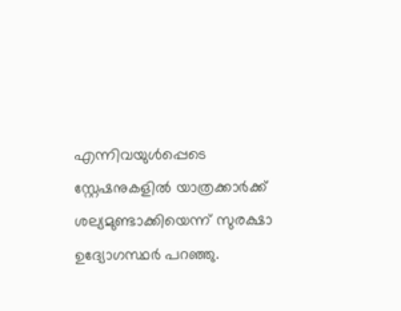എന്നിവയുള്‍പ്പെടെ സ്റ്റേഷനുകളില്‍ യാത്രക്കാര്‍ക്ക് ശല്യമുണ്ടാക്കിയെന്ന് സുരക്ഷാ ഉദ്യോഗസ്ഥര്‍ പറഞ്ഞു.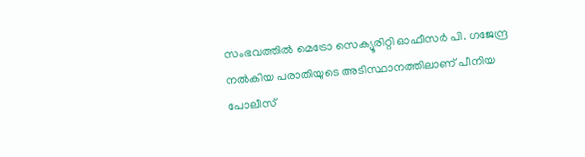സംഭവത്തില്‍ മെട്രോ സെക്യൂരിറ്റി ഓഫീസര്‍ പി. ഗജേന്ദ്ര നല്‍കിയ പരാതിയുടെ അടിസ്ഥാനത്തിലാണ് പീനിയ പോലീസ്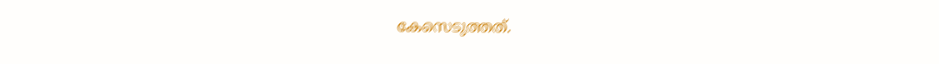കേസെടുത്തത്.